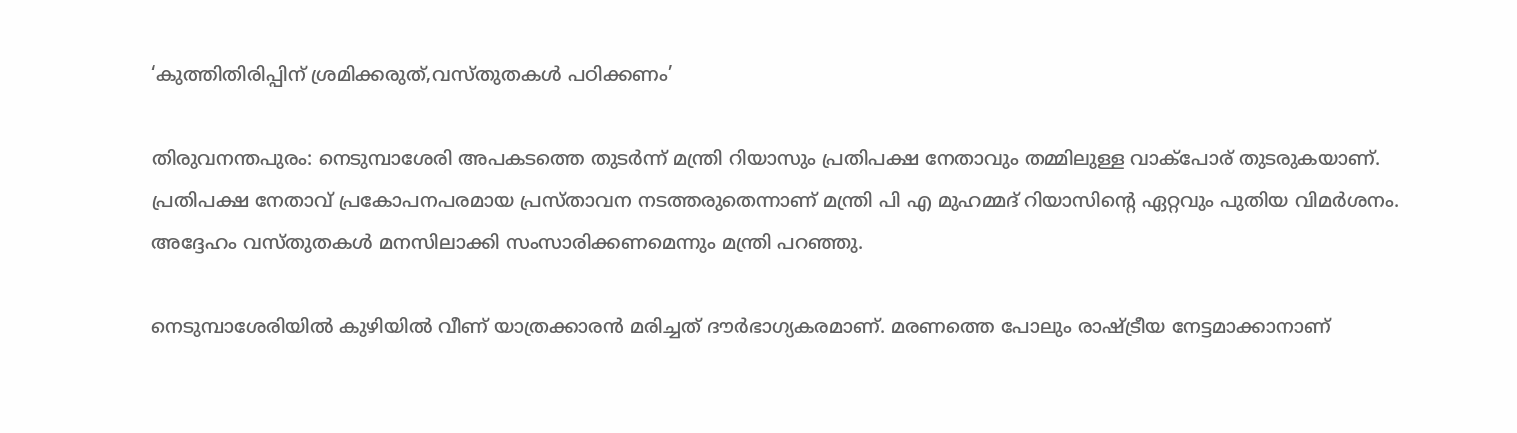‘കുത്തിതിരിപ്പിന് ശ്രമിക്കരുത്,വസ്തുതകള്‍ പഠിക്കണം’

തിരുവനന്തപുരം: നെടുമ്പാശേരി അപകടത്തെ തുടർന്ന് മന്ത്രി റിയാസും പ്രതിപക്ഷ നേതാവും തമ്മിലുള്ള വാക്പോര് തുടരുകയാണ്. പ്രതിപക്ഷ നേതാവ് പ്രകോപനപരമായ പ്രസ്താവന നടത്തരുതെന്നാണ് മന്ത്രി പി എ മുഹമ്മദ് റിയാസിന്‍റെ ഏറ്റവും പുതിയ വിമർശനം. അദ്ദേഹം വസ്തുതകൾ മനസിലാക്കി സംസാരിക്കണമെന്നും മന്ത്രി പറഞ്ഞു.

നെടുമ്പാശേരിയിൽ കുഴിയിൽ വീണ് യാത്രക്കാരൻ മരിച്ചത് ദൗർഭാഗ്യകരമാണ്. മരണത്തെ പോലും രാഷ്ട്രീയ നേട്ടമാക്കാനാണ്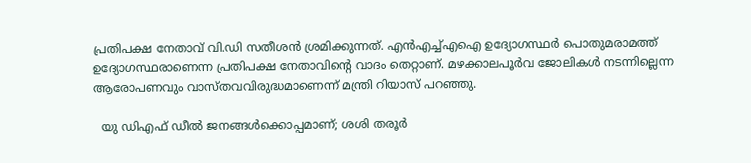പ്രതിപക്ഷ നേതാവ് വി.ഡി സതീശൻ ശ്രമിക്കുന്നത്. എൻഎച്ച്എഐ ഉദ്യോഗസ്ഥർ പൊതുമരാമത്ത് ഉദ്യോഗസ്ഥരാണെന്ന പ്രതിപക്ഷ നേതാവിന്‍റെ വാദം തെറ്റാണ്. മഴക്കാലപൂർവ ജോലികൾ നടന്നില്ലെന്ന ആരോപണവും വാസ്തവവിരുദ്ധമാണെന്ന് മന്ത്രി റിയാസ് പറഞ്ഞു.

  യു ഡിഎഫ് ഡീൽ ജനങ്ങൾക്കൊപ്പമാണ്; ശശി തരൂർ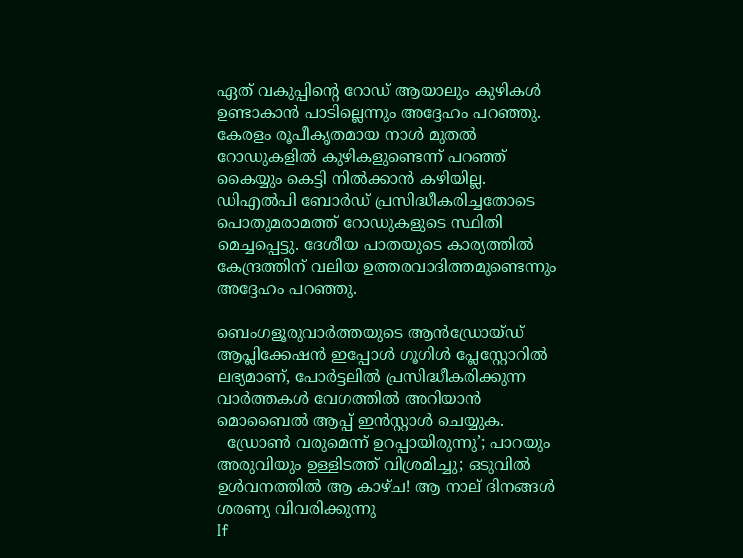ഏത് വകുപ്പിന്‍റെ റോഡ് ആയാലും കുഴികൾ ഉണ്ടാകാൻ പാടില്ലെന്നും അദ്ദേഹം പറഞ്ഞു. കേരളം രൂപീകൃതമായ നാൾ മുതൽ റോഡുകളിൽ കുഴികളുണ്ടെന്ന് പറഞ്ഞ് കൈയ്യും കെട്ടി നിൽക്കാൻ കഴിയില്ല. ഡിഎൽപി ബോർഡ് പ്രസിദ്ധീകരിച്ചതോടെ പൊതുമരാമത്ത് റോഡുകളുടെ സ്ഥിതി മെച്ചപ്പെട്ടു. ദേശീയ പാതയുടെ കാര്യത്തിൽ കേന്ദ്രത്തിന് വലിയ ഉത്തരവാദിത്തമുണ്ടെന്നും അദ്ദേഹം പറഞ്ഞു.

ബെംഗളൂരുവാർത്തയുടെ ആൻഡ്രോയ്ഡ് ആപ്ലിക്കേഷൻ ഇപ്പോൾ ഗൂഗിൾ പ്ലേസ്റ്റോറിൽ ലഭ്യമാണ്, പോർട്ടലിൽ പ്രസിദ്ധീകരിക്കുന്ന വാർത്തകൾ വേഗത്തിൽ അറിയാൻ മൊബൈൽ ആപ്പ് ഇൻസ്റ്റാൾ ചെയ്യുക.
  ഡ്രോൺ വരുമെന്ന് ഉറപ്പായിരുന്നു’; പാറയും അരുവിയും ഉള്ളിടത്ത് വിശ്രമിച്ചു; ഒടുവിൽ ഉൾവനത്തിൽ ആ കാഴ്ച! ആ നാല് ദിനങ്ങൾ ശരണ്യ വിവരിക്കുന്നു
If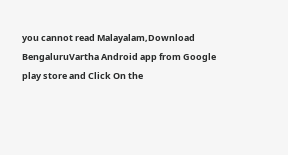you cannot read Malayalam,Download BengaluruVartha Android app from Google play store and Click On the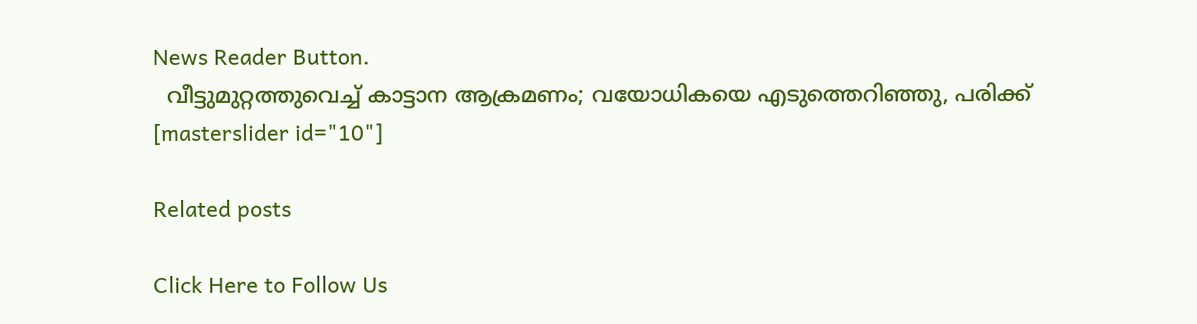News Reader Button.
  വീട്ടുമുറ്റത്തുവെച്ച് കാട്ടാന ആക്രമണം; വയോധികയെ എടുത്തെറിഞ്ഞു, പരിക്ക്
[masterslider id="10"]

Related posts

Click Here to Follow Us